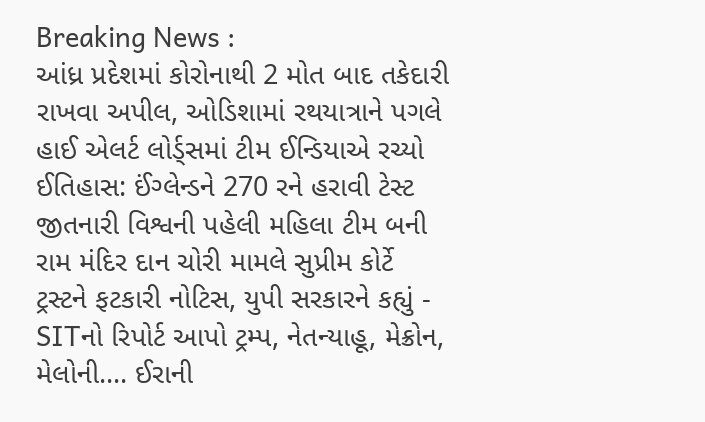Breaking News :
આંધ્ર પ્રદેશમાં કોરોનાથી 2 મોત બાદ તકેદારી રાખવા અપીલ, ઓડિશામાં રથયાત્રાને પગલે હાઈ એલર્ટ લોર્ડ્સમાં ટીમ ઈન્ડિયાએ રચ્યો ઈતિહાસ: ઈંગ્લેન્ડને 270 રને હરાવી ટેસ્ટ જીતનારી વિશ્વની પહેલી મહિલા ટીમ બની રામ મંદિર દાન ચોરી મામલે સુપ્રીમ કોર્ટે ટ્રસ્ટને ફટકારી નોટિસ, યુપી સરકારને કહ્યું - SITનો રિપોર્ટ આપો ટ્રમ્પ, નેતન્યાહૂ, મેક્રોન, મેલોની.... ઈરાની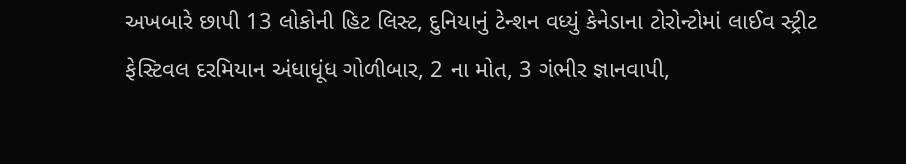અખબારે છાપી 13 લોકોની હિટ લિસ્ટ, દુનિયાનું ટેન્શન વધ્યું કેનેડાના ટોરોન્ટોમાં લાઈવ સ્ટ્રીટ ફેસ્ટિવલ દરમિયાન અંધાધૂંધ ગોળીબાર, 2 ના મોત, 3 ગંભીર જ્ઞાનવાપી,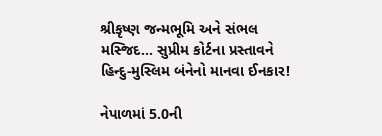શ્રીકૃષ્ણ જન્મભૂમિ અને સંભલ મસ્જિદ... સુપ્રીમ કોર્ટના પ્રસ્તાવને હિન્દુ-મુસ્લિમ બંનેનો માનવા ઈનકાર!

નેપાળમાં 5.0ની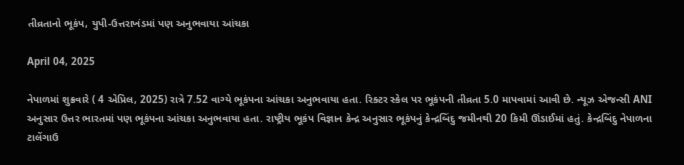તીવ્રતાનો ભૂકંપ, યુપી-ઉત્તરાખંડમાં પણ અનુભવાયા આંચકા

April 04, 2025

નેપાળમાં શુક્રવારે ( 4 એપ્રિલ, 2025) રાત્રે 7.52 વાગ્યે ભૂકંપના આંચકા અનુભવાયા હતા. રિક્ટર સ્કેલ પર ભૂકંપની તીવ્રતા 5.0 માપવામાં આવી છે. ન્યૂઝ એજન્સી ANI અનુસાર ઉત્તર ભારતમાં પણ ભૂકંપના આંચકા અનુભવાયા હતા. રાષ્ટ્રીય ભૂકંપ વિજ્ઞાન કેન્દ્ર અનુસાર ભૂકંપનું કેન્દ્રબિંદુ જમીનથી 20 કિમી ઊંડાઈમાં હતું. કેન્દ્રબિંદુ નેપાળના ટાલેંગાઉ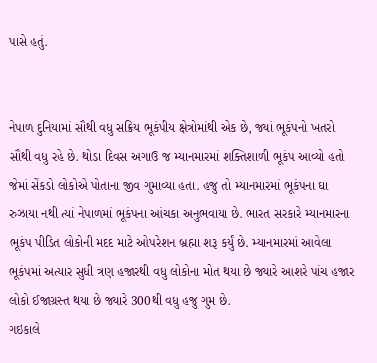પાસે હતું.


નેપાળ દુનિયામાં સૌથી વધુ સક્રિય ભૂકંપીય ક્ષેત્રોમાંથી એક છે, જ્યાં ભૂકંપનો ખતરો સૌથી વધુ રહે છે. થોડા દિવસ અગાઉ જ મ્યાનમારમાં શક્તિશાળી ભૂકંપ આવ્યો હતો જેમાં સેંકડો લોકોએ પોતાના જીવ ગુમાવ્યા હતા. હજુ તો મ્યાનમારમાં ભૂકંપના ઘા રુઝાયા નથી ત્યાં નેપાળમાં ભૂકંપના આંચકા અનુભવાયા છે. ભારત સરકારે મ્યાનમારના ભૂકંપ પીડિત લોકોની મદદ માટે ઓપરેશન બ્રહ્મા શરૂ કર્યું છે. મ્યાનમારમાં આવેલા ભૂકંપમાં અત્યાર સુધી ત્રણ હજારથી વધુ લોકોના મોત થયા છે જ્યારે આશરે પાંચ હજાર લોકો ઈજાગ્રસ્ત થયા છે જ્યારે 300થી વધુ હજુ ગુમ છે.
ગઇકાલે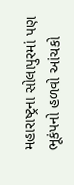મહારાષ્ટ્રના સોલાપુરમાં પણ ભૂકંપનો હળવો આંચકો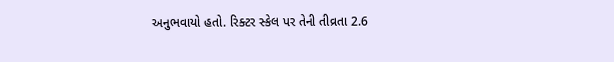અનુભવાયો હતો. રિક્ટર સ્કેલ પર તેની તીવ્રતા 2.6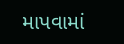માપવામાં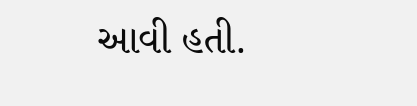આવી હતી.